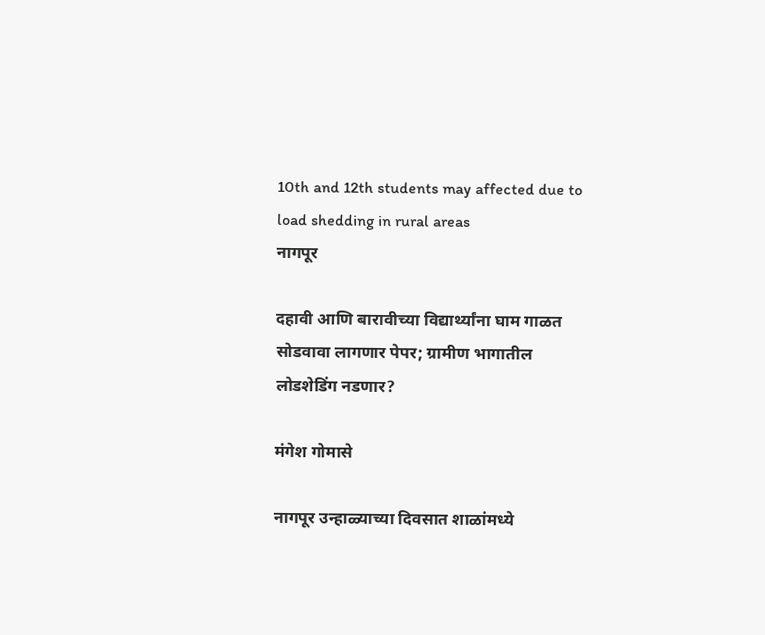10th and 12th students may affected due to load shedding in rural areas
नागपूर

दहावी आणि बारावीच्या विद्यार्थ्यांना घाम गाळत सोडवावा लागणार पेपर; ग्रामीण भागातील लोडशेडिंग नडणार?

मंगेश गोमासे

नागपूर उन्हाळ्याच्या दिवसात शाळांमध्ये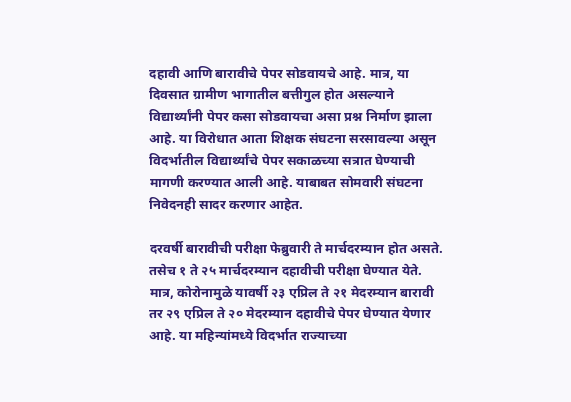दहावी आणि बारावीचे पेपर सोडवायचे आहे. मात्र, या दिवसात ग्रामीण भागातील बत्तीगुल होत असल्याने विद्यार्थ्यांनी पेपर कसा सोडवायचा असा प्रश्न निर्माण झाला आहे. या विरोधात आता शिक्षक संघटना सरसावल्या असून विदर्भातील विद्यार्थ्यांचे पेपर सकाळच्या सत्रात घेण्याची मागणी करण्यात आली आहे. याबाबत सोमवारी संघटना निवेदनही सादर करणार आहेत.

दरवर्षी बारावीची परीक्षा फेब्रुवारी ते मार्चदरम्यान होत असते. तसेच १ ते २५ मार्चदरम्यान दहावीची परीक्षा घेण्यात येते. मात्र, कोरोनामुळे यावर्षी २३ एप्रिल ते २१ मेदरम्यान बारावी तर २९ एप्रिल ते २० मेदरम्यान दहावीचे पेपर घेण्यात येणार आहे. या महिन्यांमध्ये विदर्भात राज्याच्या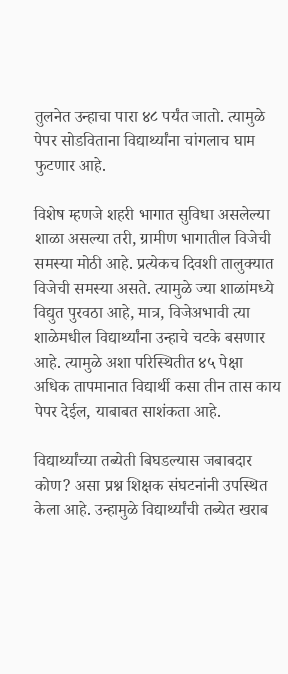तुलनेत उन्हाचा पारा ४८ पर्यंत जातो. त्यामुळे पेपर सोडविताना विद्यार्थ्यांना चांगलाच घाम फुटणार आहे.

विशेष म्हणजे शहरी भागात सुविधा असलेल्या शाळा असल्या तरी, ग्रामीण भागातील विजेची समस्या मोठी आहे. प्रत्येकच दिवशी तालुक्यात विजेची समस्या असते. त्यामुळे ज्या शाळांमध्ये विद्युत पुरवठा आहे, मात्र, विजेअभावी त्या शाळेमधील विद्यार्थ्यांना उन्हाचे चटके बसणार आहे. त्यामुळे अशा परिस्थितीत ४५ पेक्षा अधिक तापमानात विद्यार्थी कसा तीन तास काय पेपर देईल, याबाबत साशंकता आहे.

विद्यार्थ्यांच्या तब्येती बिघडल्यास जबाबदार कोण? असा प्रश्न शिक्षक संघटनांनी उपस्थित केला आहे. उन्हामुळे विद्यार्थ्यांची तब्येत खराब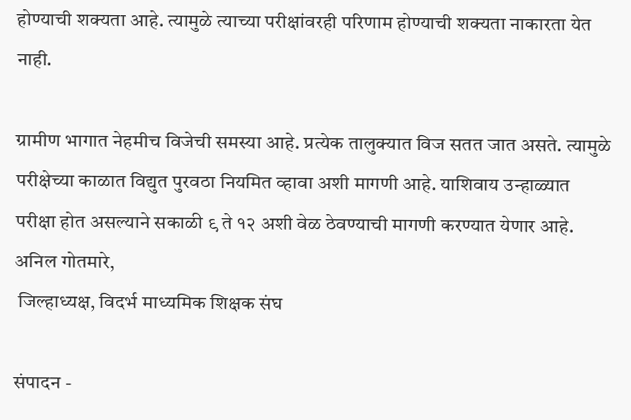होण्याची शक्यता आहे. त्यामुळे त्याच्या परीक्षांवरही परिणाम होण्याची शक्यता नाकारता येत नाही.

ग्रामीण भागात नेहमीच विजेची समस्या आहे. प्रत्येक तालुक्यात विज सतत जात असते. त्यामुळे परीक्षेच्या काळात विद्युत पुरवठा नियमित व्हावा अशी मागणी आहे. याशिवाय उन्हाळ्यात परीक्षा होत असल्याने सकाळी ९ ते १२ अशी वेळ ठेवण्याची मागणी करण्यात येणार आहे.
अनिल गोतमारे,
 जिल्हाध्यक्ष, विदर्भ माध्यमिक शिक्षक संघ

संपादन -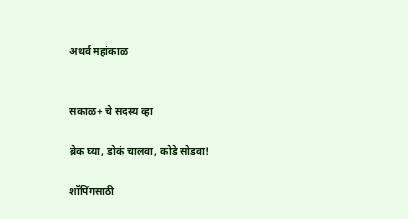अथर्व महांकाळ


सकाळ+ चे सदस्य व्हा

ब्रेक घ्या, डोकं चालवा, कोडे सोडवा!

शॉपिंगसाठी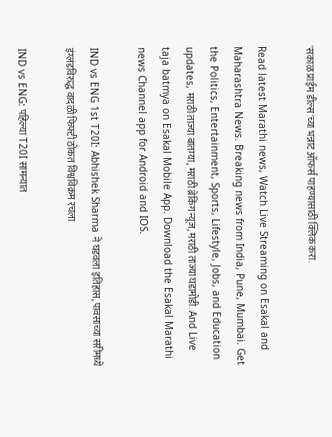'सकाळ प्राईम डील्स'च्या भन्नाट ऑफर्स पाहण्यासाठी क्लिक करा.

Read latest Marathi news, Watch Live Streaming on Esakal and Maharashtra News. Breaking news from India, Pune, Mumbai. Get the Politics, Entertainment, Sports, Lifestyle, Jobs, and Education updates, मराठी ताज्या बातम्या, मराठी ब्रेकिंग न्यूज, मराठी ताज्या घडामोडी. And Live taja batmya on Esakal Mobile App. Download the Esakal Marathi news Channel app for Android and IOS.

IND vs ENG 1st T20I: Abhishek Sharma ने घडवला इतिहास, पावसाच्या सरींमध्ये इंग्लंडविरुद्ध वादळी फिफ्टी ठोकत विश्वविक्रम रचला

IND vs ENG: पहिल्या T20I सामन्यात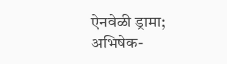ऐनवेळी ड्रामा; अभिषेक-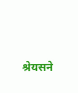श्रेयसने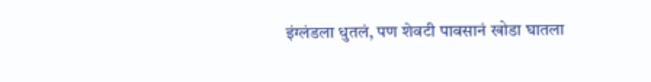इंग्लंडला धुतलं, पण शेवटी पावसानं खोडा घातला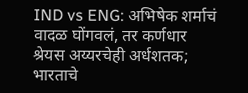IND vs ENG: अभिषेक शर्माचं वादळ घोंगवलं, तर कर्णधार श्रेयस अय्यरचेही अर्धशतक; भारताचे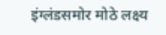इंग्लंडसमोर मोठे लक्ष्य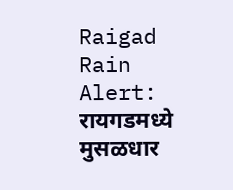Raigad Rain Alert: रायगडमध्ये मुसळधार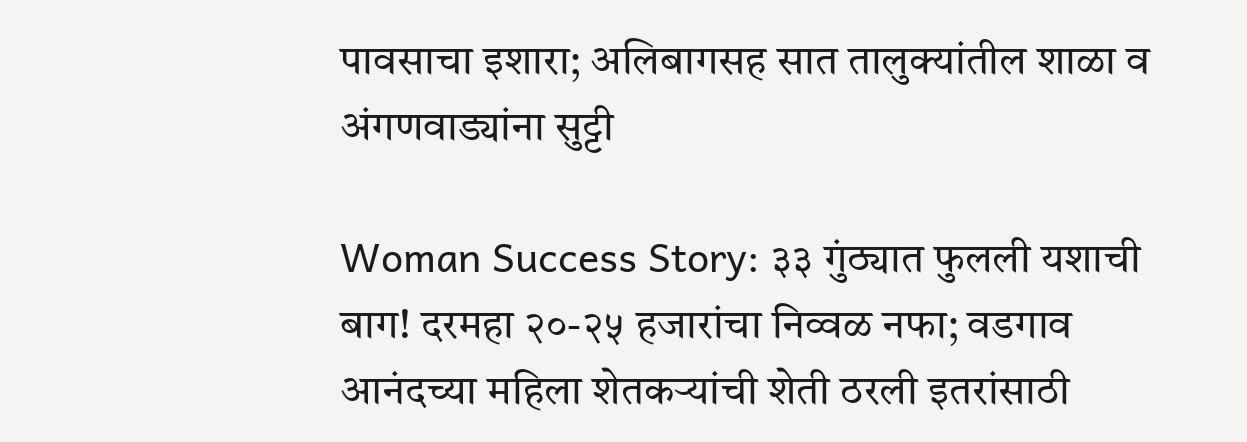पावसाचा इशारा; अलिबागसह सात तालुक्यांतील शाळा व अंगणवाड्यांना सुट्टी

Woman Success Story: ३३ गुंठ्यात फुलली यशाची बाग! दरमहा २०-२५ हजारांचा निव्वळ नफा; वडगाव आनंदच्या महिला शेतकऱ्यांची शेती ठरली इतरांसाठी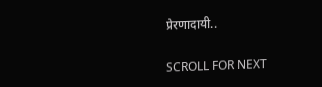प्रेरणादायी..

SCROLL FOR NEXT